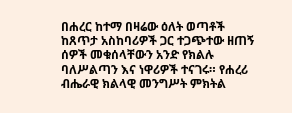በሐረር ከተማ በዛሬው ዕለት ወጣቶች ከጸጥታ አስከባሪዎች ጋር ተጋጭተው ዘጠኝ ሰዎች መቁሰላቸውን አንድ የክልሉ ባለሥልጣን እና ነዋሪዎች ተናገሩ። የሐረሪ ብሔራዊ ክልላዊ መንግሥት ምክትል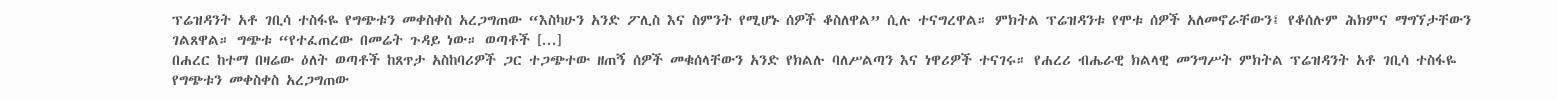ፕሬዝዳንት አቶ ገቢሳ ተስፋዬ የግጭቱን መቀስቀስ አረጋግጠው “እስካሁን አንድ ፖሊስ እና ስምንት የሚሆኑ ሰዎች ቆስለዋል” ሲሉ ተናግረዋል። ምክትል ፕሬዝዳንቱ የሞቱ ሰዎች አለመኖራቸውን፤ የቆሰሉም ሕክምና ማግኘታቸውን ገልጸዋል። ግጭቱ “የተፈጠረው በመሬት ጉዳይ ነው። ወጣቶች [...]
በሐረር ከተማ በዛሬው ዕለት ወጣቶች ከጸጥታ አስከባሪዎች ጋር ተጋጭተው ዘጠኝ ሰዎች መቁሰላቸውን አንድ የክልሉ ባለሥልጣን እና ነዋሪዎች ተናገሩ። የሐረሪ ብሔራዊ ክልላዊ መንግሥት ምክትል ፕሬዝዳንት አቶ ገቢሳ ተስፋዬ የግጭቱን መቀስቀስ አረጋግጠው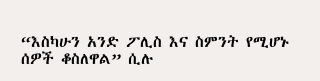“እስካሁን አንድ ፖሊስ እና ስምንት የሚሆኑ ሰዎች ቆስለዋል” ሲሉ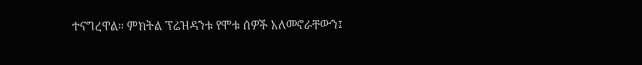ተናግረዋል። ምክትል ፕሬዝዳንቱ የሞቱ ሰዎች አለመኖራቸውን፤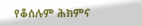የቆሰሉም ሕክምና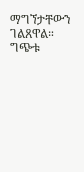ማግኘታቸውን ገልጸዋል። ግጭቱ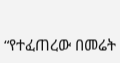“የተፈጠረው በመሬት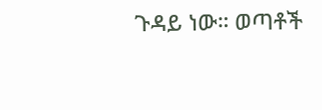ጉዳይ ነው። ወጣቶች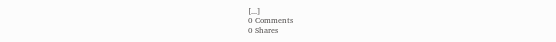[...]
0 Comments
0 Shares